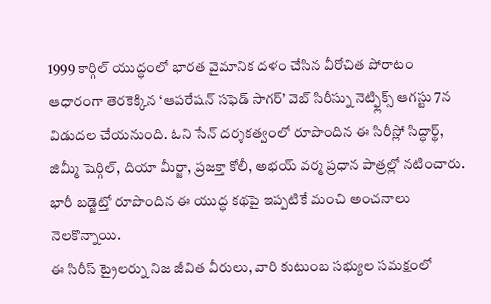1999 కార్గిల్ యుద్ధంలో భారత వైమానిక దళం చేసిన వీరోచిత పోరాటం ఆధారంగా తెరకెక్కిన ‘ఆపరేషన్ సఫెడ్ సాగర్’ వెబ్ సిరీస్ను నెట్ఫ్లిక్స్ ఆగస్టు 7న విడుదల చేయనుంది. ఓని సేన్ దర్శకత్వంలో రూపొందిన ఈ సిరీస్లో సిద్ధార్థ్, జిమ్మీ షెర్గిల్, దియా మీర్జా, ప్రజక్తా కోలీ, అభయ్ వర్మ ప్రధాన పాత్రల్లో నటించారు. భారీ బడ్జెట్తో రూపొందిన ఈ యుద్ధ కథపై ఇప్పటికే మంచి అంచనాలు నెలకొన్నాయి.
ఈ సిరీస్ ట్రైలర్ను నిజ జీవిత వీరులు, వారి కుటుంబ సభ్యుల సమక్షంలో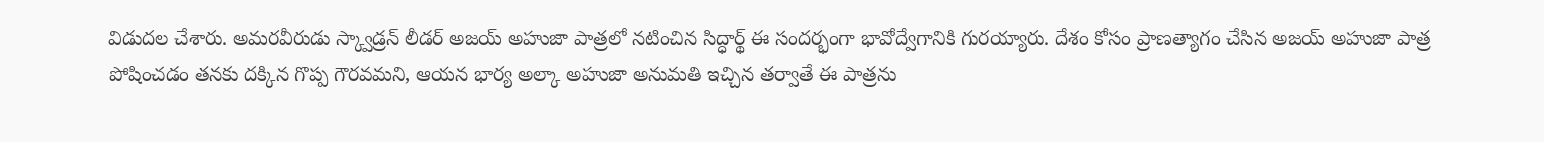విడుదల చేశారు. అమరవీరుడు స్క్వాడ్రన్ లీడర్ అజయ్ అహుజా పాత్రలో నటించిన సిద్ధార్థ్ ఈ సందర్భంగా భావోద్వేగానికి గురయ్యారు. దేశం కోసం ప్రాణత్యాగం చేసిన అజయ్ అహుజా పాత్ర పోషించడం తనకు దక్కిన గొప్ప గౌరవమని, ఆయన భార్య అల్కా అహుజా అనుమతి ఇచ్చిన తర్వాతే ఈ పాత్రను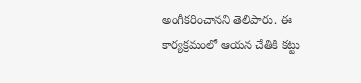అంగీకరించానని తెలిపారు. ఈ కార్యక్రమంలో ఆయన చేతికి కట్టు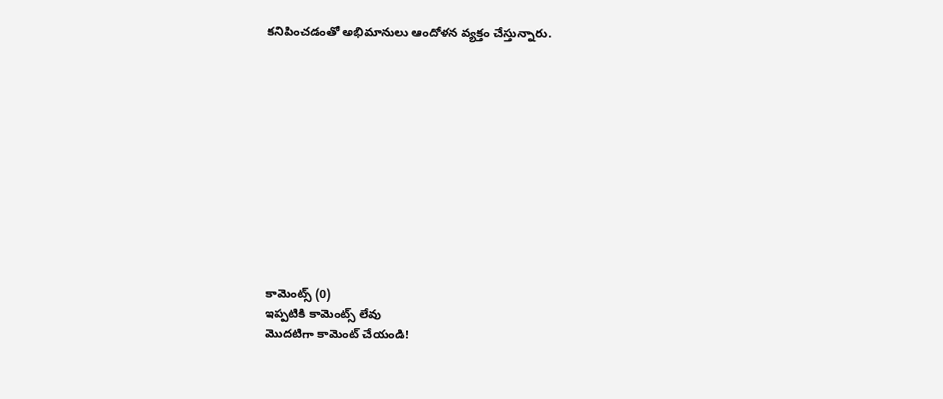కనిపించడంతో అభిమానులు ఆందోళన వ్యక్తం చేస్తున్నారు.












కామెంట్స్ (0)
ఇప్పటికి కామెంట్స్ లేవు
మొదటిగా కామెంట్ చేయండి!